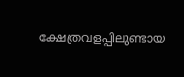ക്ഷേത്രവളപ്പിലുണ്ടായ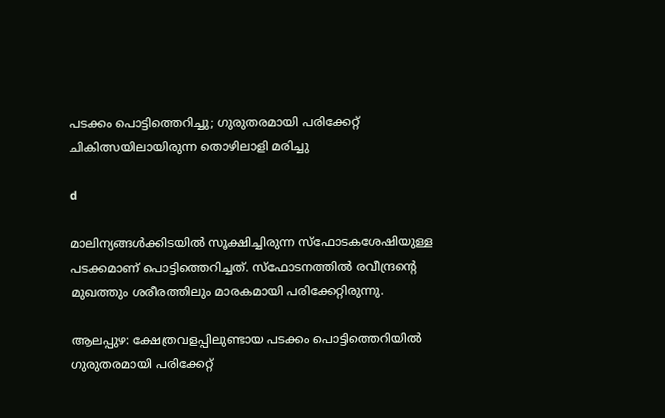പടക്കം പൊട്ടിത്തെറിച്ചു; ഗുരുതരമായി പരിക്കേറ്റ് ചികിത്സയിലായിരുന്ന തൊഴിലാളി മരിച്ചു

d

മാലിന്യങ്ങള്‍ക്കിടയില്‍ സൂക്ഷിച്ചിരുന്ന സ്ഫോടകശേഷിയുള്ള പടക്കമാണ് പൊട്ടിത്തെറിച്ചത്. സ്ഫോടനത്തില്‍ രവീന്ദ്രന്റെ മുഖത്തും ശരീരത്തിലും മാരകമായി പരിക്കേറ്റിരുന്നു.

ആലപ്പുഴ: ക്ഷേത്രവളപ്പിലുണ്ടായ പടക്കം പൊട്ടിത്തെറിയില്‍ ഗുരുതരമായി പരിക്കേറ്റ്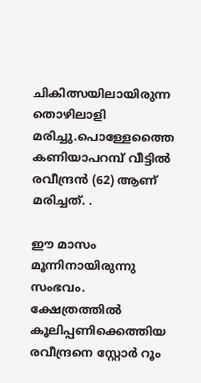ചികിത്സയിലായിരുന്ന തൊഴിലാളി മരിച്ചു.പൊള്ളേത്തൈ കണിയാപറമ്പ് വീട്ടില്‍ രവീന്ദ്രൻ (62) ആണ് മരിച്ചത്. .

ഈ മാസം മൂന്നിനായിരുന്നു സംഭവം. ക്ഷേത്രത്തില്‍ കൂലിപ്പണിക്കെത്തിയ രവീന്ദ്രനെ സ്റ്റോർ റൂം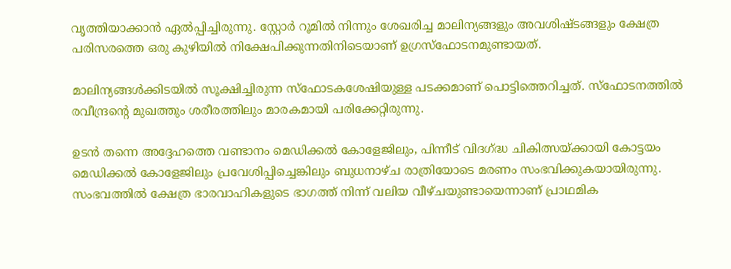വൃത്തിയാക്കാൻ ഏല്‍പ്പിച്ചിരുന്നു. സ്റ്റോർ റൂമില്‍ നിന്നും ശേഖരിച്ച മാലിന്യങ്ങളും അവശിഷ്ടങ്ങളും ക്ഷേത്ര പരിസരത്തെ ഒരു കുഴിയില്‍ നിക്ഷേപിക്കുന്നതിനിടെയാണ് ഉഗ്രസ്ഫോടനമുണ്ടായത്.

മാലിന്യങ്ങള്‍ക്കിടയില്‍ സൂക്ഷിച്ചിരുന്ന സ്ഫോടകശേഷിയുള്ള പടക്കമാണ് പൊട്ടിത്തെറിച്ചത്. സ്ഫോടനത്തില്‍ രവീന്ദ്രന്റെ മുഖത്തും ശരീരത്തിലും മാരകമായി പരിക്കേറ്റിരുന്നു.

ഉടൻ തന്നെ അദ്ദേഹത്തെ വണ്ടാനം മെഡിക്കല്‍ കോളേജിലും, പിന്നീട് വിദഗ്ദ്ധ ചികിത്സയ്ക്കായി കോട്ടയം മെഡിക്കല്‍ കോളേജിലും പ്രവേശിപ്പിച്ചെങ്കിലും ബുധനാഴ്ച രാത്രിയോടെ മരണം സംഭവിക്കുകയായിരുന്നു. സംഭവത്തില്‍ ക്ഷേത്ര ഭാരവാഹികളുടെ ഭാഗത്ത് നിന്ന് വലിയ വീഴ്ചയുണ്ടായെന്നാണ് പ്രാഥമിക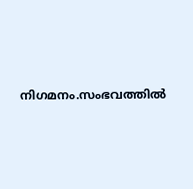നിഗമനം.സംഭവത്തില്‍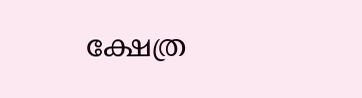ക്ഷേത്ര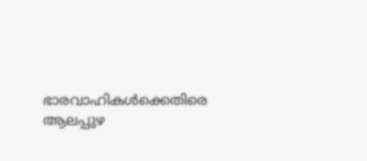ഭാരവാഹികള്‍ക്കെതിരെ ആലപ്പുഴ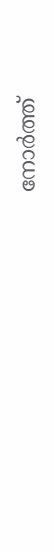നോർത്ത്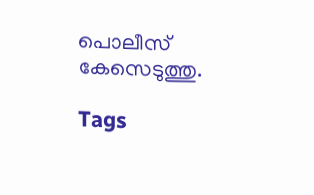പൊലീസ് കേസെടുത്തു.

Tags